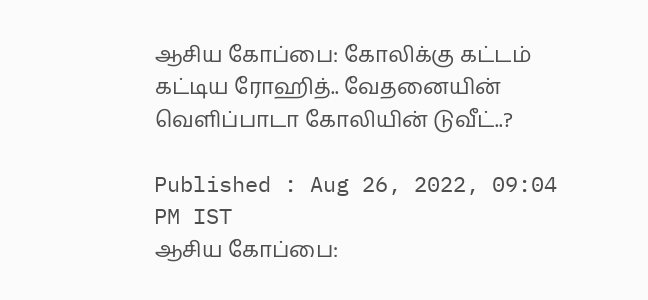ஆசிய கோப்பை: கோலிக்கு கட்டம் கட்டிய ரோஹித்.. வேதனையின் வெளிப்பாடா கோலியின் டுவீட்..?

Published : Aug 26, 2022, 09:04 PM IST
ஆசிய கோப்பை: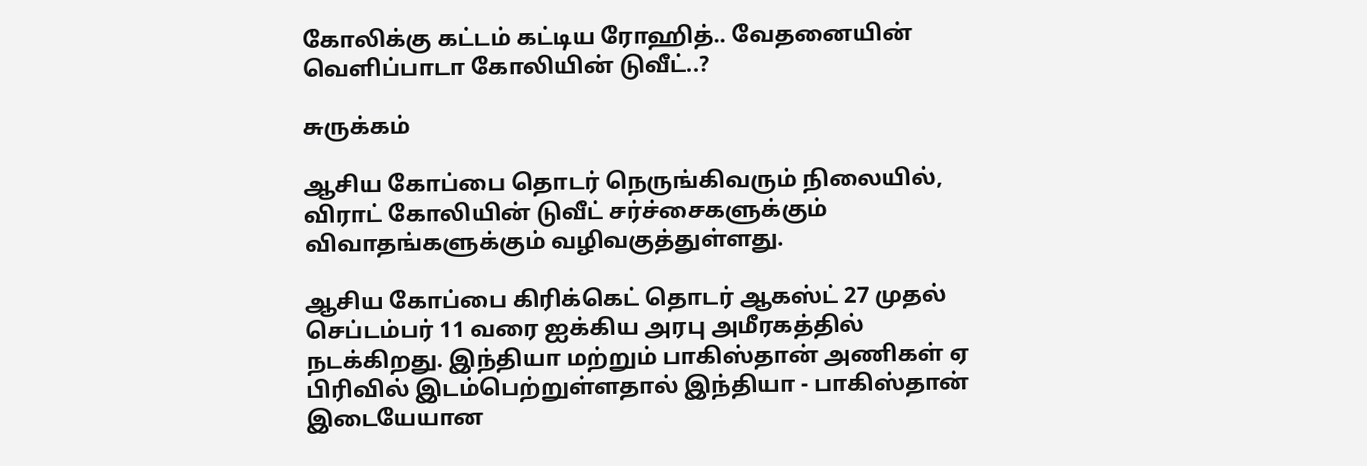கோலிக்கு கட்டம் கட்டிய ரோஹித்.. வேதனையின் வெளிப்பாடா கோலியின் டுவீட்..?

சுருக்கம்

ஆசிய கோப்பை தொடர் நெருங்கிவரும் நிலையில், விராட் கோலியின் டுவீட் சர்ச்சைகளுக்கும் விவாதங்களுக்கும் வழிவகுத்துள்ளது.

ஆசிய கோப்பை கிரிக்கெட் தொடர் ஆகஸ்ட் 27 முதல் செப்டம்பர் 11 வரை ஐக்கிய அரபு அமீரகத்தில் நடக்கிறது. இந்தியா மற்றும் பாகிஸ்தான் அணிகள் ஏ பிரிவில் இடம்பெற்றுள்ளதால் இந்தியா - பாகிஸ்தான் இடையேயான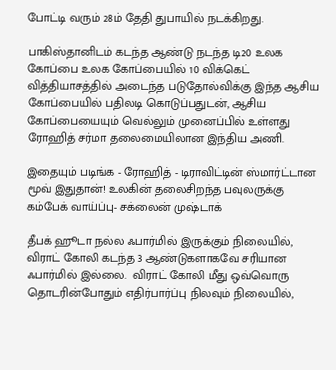போட்டி வரும் 28ம் தேதி துபாயில் நடக்கிறது.

பாகிஸ்தானிடம் கடந்த ஆண்டு நடந்த டி20 உலக கோப்பை உலக கோப்பையில் 10 விக்கெட் வித்தியாசத்தில் அடைந்த படுதோல்விக்கு இந்த ஆசிய கோப்பையில் பதிலடி கொடுப்பதுடன், ஆசிய கோப்பையையும் வெல்லும் முனைப்பில் உள்ளது ரோஹித் சர்மா தலைமையிலான இந்திய அணி.

இதையும் படிங்க - ரோஹித் - டிராவிட்டின் ஸ்மார்ட்டான மூவ் இதுதான்! உலகின் தலைசிறந்த பவுலருக்கு கம்பேக் வாய்ப்பு- சக்லைன் முஷ்டாக்

தீபக் ஹூடா நல்ல ஃபார்மில் இருக்கும் நிலையில், விராட் கோலி கடந்த 3 ஆண்டுகளாகவே சரியான ஃபார்மில் இல்லை.  விராட் கோலி மீது ஒவ்வொரு தொடரின்போதும் எதிர்பார்ப்பு நிலவும் நிலையில்,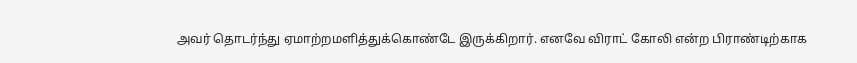அவர் தொடர்ந்து ஏமாற்றமளித்துக்கொண்டே இருக்கிறார். எனவே விராட் கோலி என்ற பிராண்டிற்காக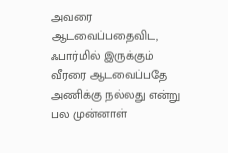அவரை ஆடவைப்பதைவிட, ஃபார்மில் இருக்கும் வீரரை ஆடவைப்பதே அணிக்கு நல்லது என்று பல முன்னாள்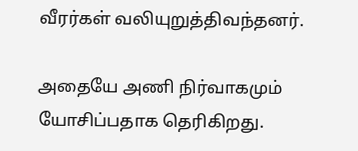வீரர்கள் வலியுறுத்திவந்தனர்.

அதையே அணி நிர்வாகமும் யோசிப்பதாக தெரிகிறது.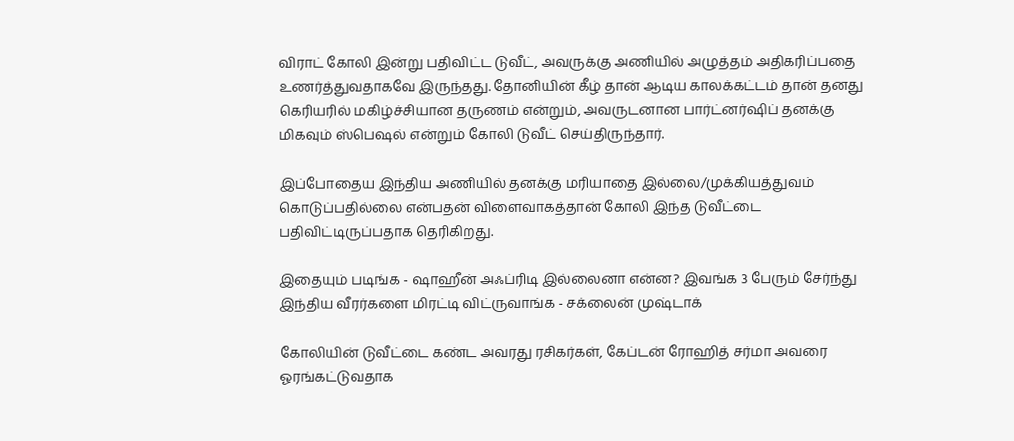விராட் கோலி இன்று பதிவிட்ட டுவீட், அவருக்கு அணியில் அழுத்தம் அதிகரிப்பதை உணர்த்துவதாகவே இருந்தது. தோனியின் கீழ் தான் ஆடிய காலக்கட்டம் தான் தனது கெரியரில் மகிழ்ச்சியான தருணம் என்றும், அவருடனான பார்ட்னர்ஷிப் தனக்கு மிகவும் ஸ்பெஷல் என்றும் கோலி டுவீட் செய்திருந்தார்.

இப்போதைய இந்திய அணியில் தனக்கு மரியாதை இல்லை/முக்கியத்துவம் கொடுப்பதில்லை என்பதன் விளைவாகத்தான் கோலி இந்த டுவீட்டை பதிவிட்டிருப்பதாக தெரிகிறது.

இதையும் படிங்க - ஷாஹீன் அஃப்ரிடி இல்லைனா என்ன? இவங்க 3 பேரும் சேர்ந்து இந்திய வீரர்களை மிரட்டி விட்ருவாங்க - சக்லைன் முஷ்டாக்

கோலியின் டுவீட்டை கண்ட அவரது ரசிகர்கள், கேப்டன் ரோஹித் சர்மா அவரை ஓரங்கட்டுவதாக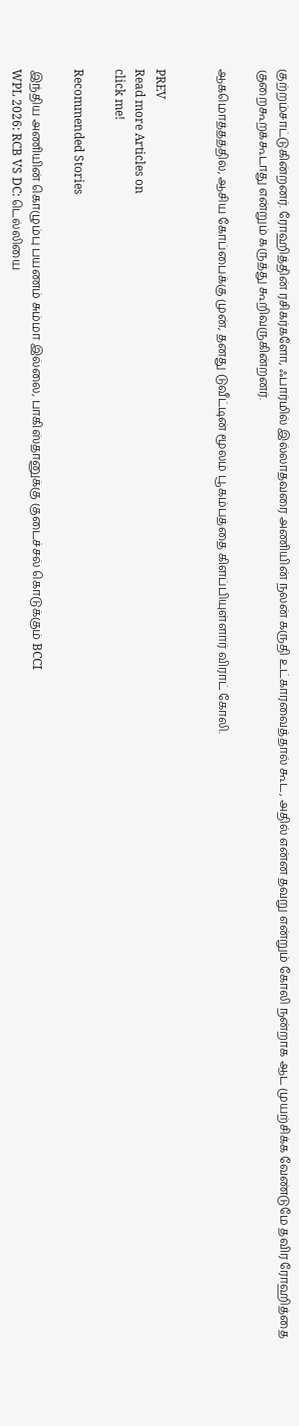குற்றம்சாட்டுகின்றனர். ரோஹித்தின் ரசிகர்களோ, ஃபார்மில் இல்லாதவரை அணியின் நலன் கருதி உட்காரவைத்தால் கூட, அதில் என்ன தவறு என்றும் கோலி நன்றாக ஆட முயற்சிக்க வேண்டுமே தவிர ரோஹித்தை குறைகூறக்கூடாது என்றும் கருத்து கூறிவருகின்றனர்.

ஆகமொத்தத்தில், ஆசிய கோப்பைக்கு முன், தனது டுவீட்டின் மூலம் பூகம்பத்தை கிளப்பியுள்ளார் விராட் கோலி.


PREV
Read more Articles on
click me!

Recommended Stories

இந்திய அணியின் கொழும்பு பயணம் சும்மா இல்லை, பாகிஸ்தானுக்கு குடைச்சல் கொடுக்கும் BCCI
WPL 2026: RCB VS DC: டெல்லியை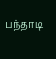பந்தாடி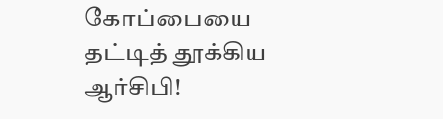கோப்பையை தட்டித் தூக்கிய ஆர்சிபி!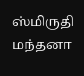ஸ்மிருதி மந்தனா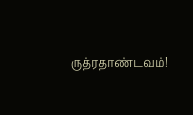ருத்ரதாண்டவம்!